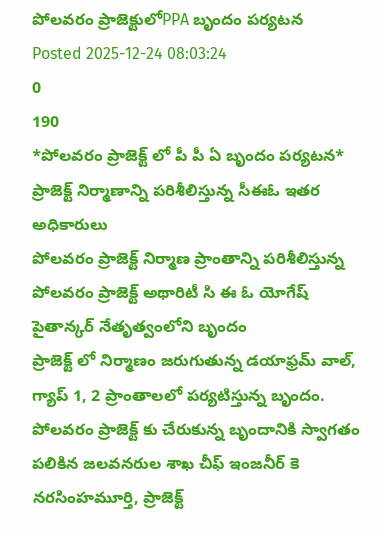పోలవరం ప్రాజెక్టులోPPA బృందం పర్యటన
Posted 2025-12-24 08:03:24
0
190
*పోలవరం ప్రాజెక్ట్ లో పీ పీ ఏ బృందం పర్యటన*
ప్రాజెక్ట్ నిర్మాణాన్ని పరిశీలిస్తున్న సీఈఓ ఇతర అధికారులు
పోలవరం ప్రాజెక్ట్ నిర్మాణ ప్రాంతాన్ని పరిశీలిస్తున్న పోలవరం ప్రాజెక్ట్ అథారిటీ సి ఈ ఓ యోగేష్ పైతాన్కర్ నేతృత్వంలోని బృందం
ప్రాజెక్ట్ లో నిర్మాణం జరుగుతున్న డయాఫ్రమ్ వాల్, గ్యాప్ 1, 2 ప్రాంతాలలో పర్యటిస్తున్న బృందం.
పోలవరం ప్రాజెక్ట్ కు చేరుకున్న బృందానికి స్వాగతం పలికిన జలవనరుల శాఖ చీఫ్ ఇంజనీర్ కె నరసింహమూర్తి, ప్రాజెక్ట్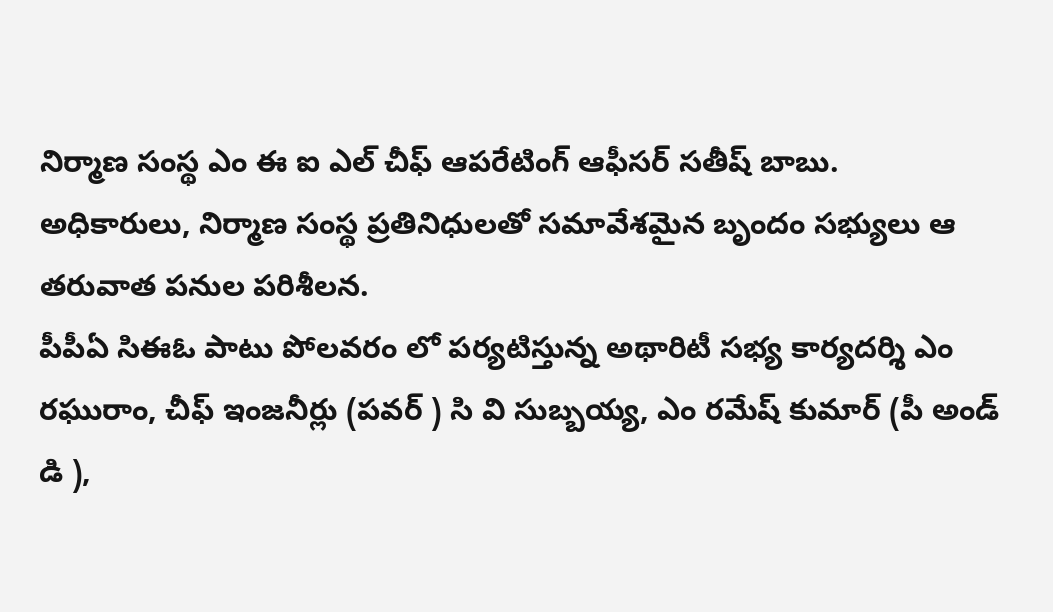నిర్మాణ సంస్థ ఎం ఈ ఐ ఎల్ చీఫ్ ఆపరేటింగ్ ఆఫీసర్ సతీష్ బాబు.
అధికారులు, నిర్మాణ సంస్థ ప్రతినిధులతో సమావేశమైన బృందం సభ్యులు ఆ తరువాత పనుల పరిశీలన.
పీపీఏ సిఈఓ పాటు పోలవరం లో పర్యటిస్తున్న అథారిటీ సభ్య కార్యదర్శి ఎం రఘురాం, చీఫ్ ఇంజనీర్లు (పవర్ ) సి వి సుబ్బయ్య, ఎం రమేష్ కుమార్ (పీ అండ్ డి ),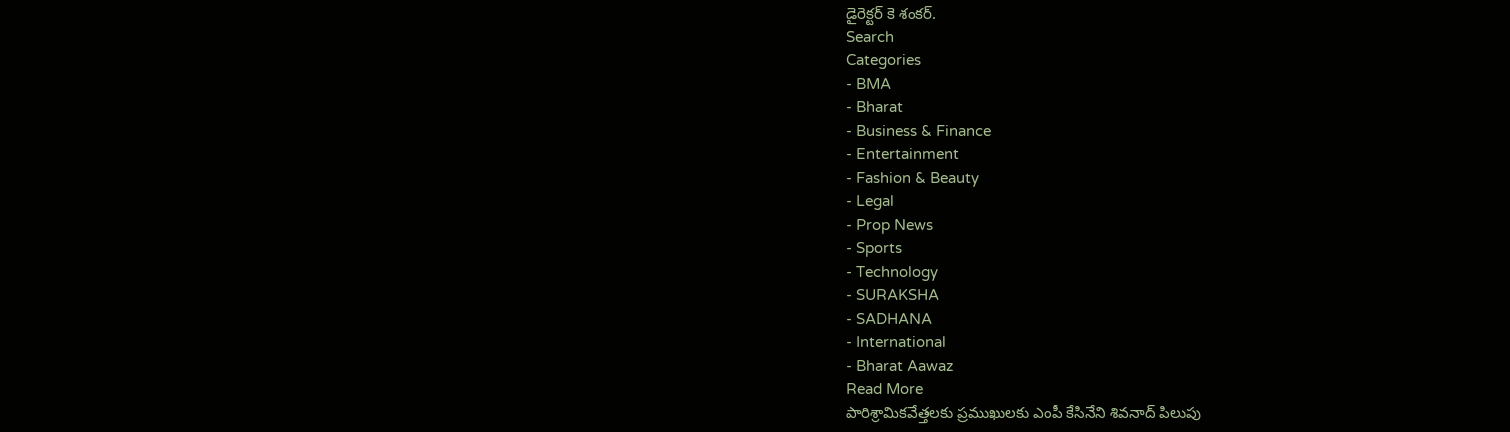డైరెక్టర్ కె శంకర్.
Search
Categories
- BMA
- Bharat
- Business & Finance
- Entertainment
- Fashion & Beauty
- Legal
- Prop News
- Sports
- Technology
- SURAKSHA
- SADHANA
- International
- Bharat Aawaz
Read More
పారిశ్రామికవేత్తలకు ప్రముఖులకు ఎంపీ కేసినేని శివనాద్ పిలుపు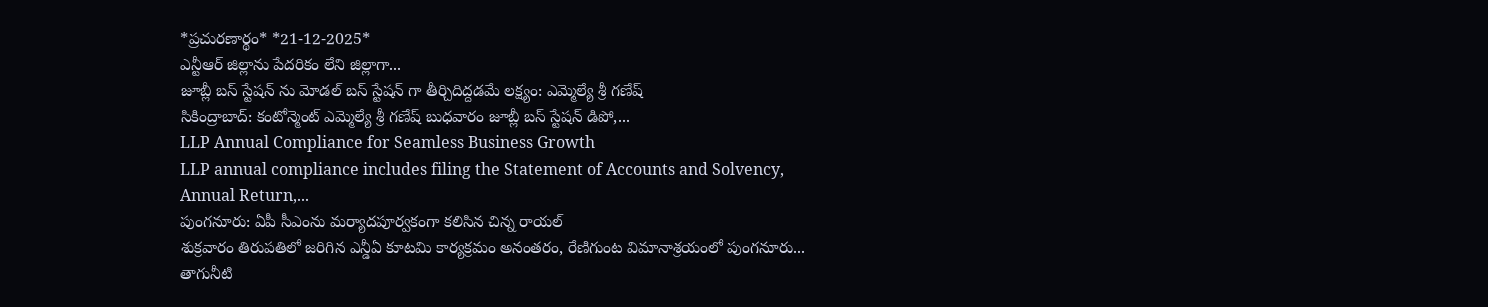*ప్రచురణార్థం* *21-12-2025*
ఎన్టీఆర్ జిల్లాను పేదరికం లేని జిల్లాగా...
జూబ్లీ బస్ స్టేషన్ ను మోడల్ బస్ స్టేషన్ గా తీర్చిదిద్దడమే లక్ష్యం: ఎమ్మెల్యే శ్రీ గణేష్
సికింద్రాబాద్: కంటోన్మెంట్ ఎమ్మెల్యే శ్రీ గణేష్ బుధవారం జూబ్లీ బస్ స్టేషన్ డిపో,...
LLP Annual Compliance for Seamless Business Growth
LLP annual compliance includes filing the Statement of Accounts and Solvency, Annual Return,...
పుంగనూరు: ఏపీ సీఎంను మర్యాదపూర్వకంగా కలిసిన చిన్న రాయల్
శుక్రవారం తిరుపతిలో జరిగిన ఎన్డీఏ కూటమి కార్యక్రమం అనంతరం, రేణిగుంట విమానాశ్రయంలో పుంగనూరు...
తాగునీటి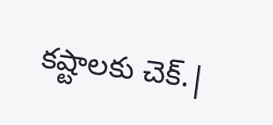కష్టాలకు చెక్.|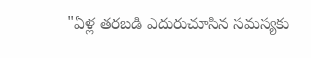"ఏళ్ల తరబడి ఎదురుచూసిన సమస్యకు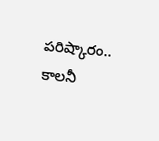పరిష్కారం.. కాలనీ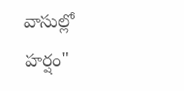వాసుల్లో హర్షం"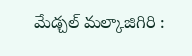మేడ్చల్ మల్కాజిగిరి :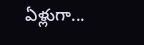ఏళ్లుగా...